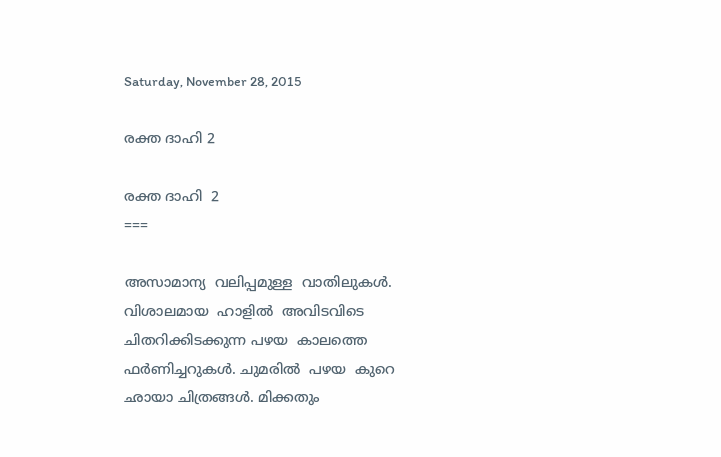Saturday, November 28, 2015

രക്ത ദാഹി 2

രക്ത ദാഹി  2
===

അസാമാന്യ  വലിപ്പമുള്ള  വാതിലുകള്‍.  വിശാലമായ  ഹാളില്‍  അവിടവിടെ  ചിതറിക്കിടക്കുന്ന പഴയ  കാലത്തെ  ഫർണിച്ചറുകൾ. ചുമരില്‍  പഴയ  കുറെ  ഛായാ ചിത്രങ്ങൾ. മിക്കതും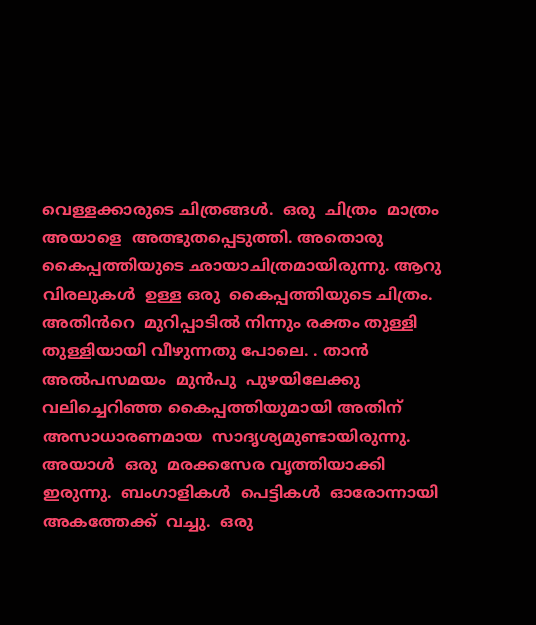വെള്ളക്കാരുടെ ചിത്രങ്ങൾ.  ഒരു  ചിത്രം  മാത്രം  അയാളെ  അത്ഭുതപ്പെടുത്തി. അതൊരു  കൈപ്പത്തിയുടെ ഛായാചിത്രമായിരുന്നു. ആറു വിരലുകള്‍  ഉള്ള ഒരു  കൈപ്പത്തിയുടെ ചിത്രം.  അതിൻറെ  മുറിപ്പാടിൽ നിന്നും രക്തം തുള്ളി തുള്ളിയായി വീഴുന്നതു പോലെ. . താന്‍  അൽപസമയം  മുൻപു  പുഴയിലേക്കു  വലിച്ചെറിഞ്ഞ കൈപ്പത്തിയുമായി അതിന്  അസാധാരണമായ  സാദൃശ്യമുണ്ടായിരുന്നു. അയാള്‍  ഒരു  മരക്കസേര വൃത്തിയാക്കി  ഇരുന്നു.  ബംഗാളികൾ  പെട്ടികൾ  ഓരോന്നായി  അകത്തേക്ക്  വച്ചു.  ഒരു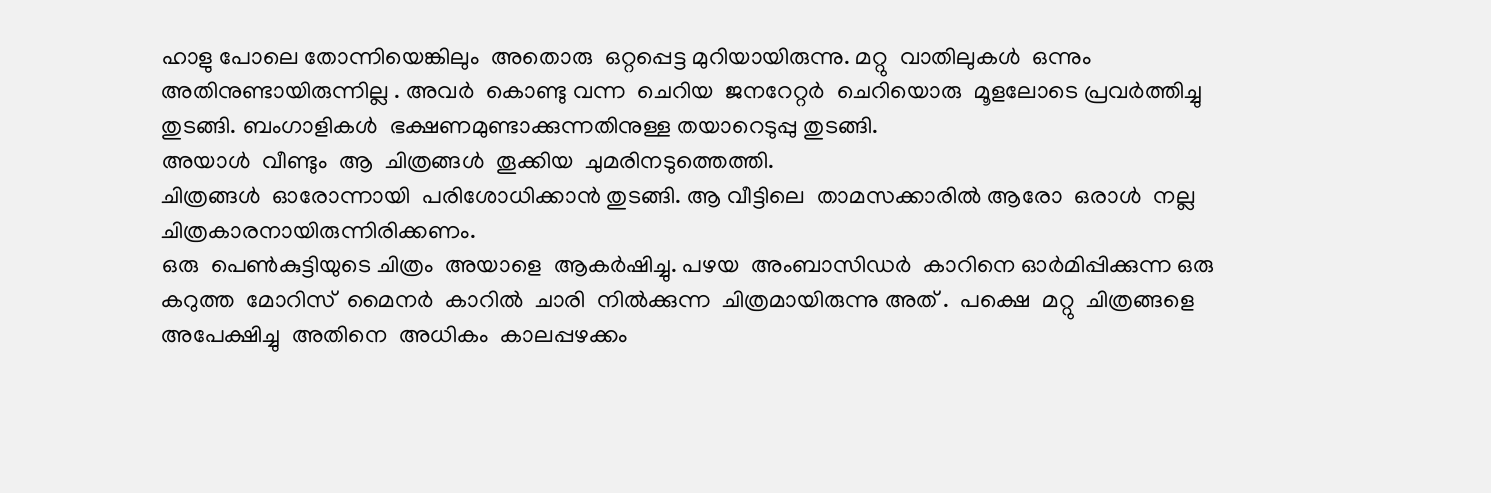ഹാളു പോലെ തോന്നിയെങ്കിലും  അതൊരു  ഒറ്റപ്പെട്ട മുറിയായിരുന്നു. മറ്റു  വാതിലുകള്‍  ഒന്നും  അതിനുണ്ടായിരുന്നില്ല . അവര്‍  കൊണ്ടു വന്ന  ചെറിയ  ജനറേറ്റർ  ചെറിയൊരു  മൂളലോടെ പ്രവർത്തിച്ചു  തുടങ്ങി. ബംഗാളികൾ  ഭക്ഷണമുണ്ടാക്കുന്നതിനുള്ള തയാറെടുപ്പു തുടങ്ങി.
അയാള്‍  വീണ്ടും  ആ  ചിത്രങ്ങൾ  തൂക്കിയ  ചുമരിനടുത്തെത്തി.
ചിത്രങ്ങൾ  ഓരോന്നായി  പരിശോധിക്കാൻ തുടങ്ങി. ആ വീട്ടിലെ  താമസക്കാരിൽ ആരോ  ഒരാള്‍  നല്ല  ചിത്രകാരനായിരുന്നിരിക്കണം.
ഒരു  പെൺകുട്ടിയുടെ ചിത്രം  അയാളെ  ആകർഷിച്ചു. പഴയ  അംബാസിഡര്‍  കാറിനെ ഓർമിപ്പിക്കുന്ന ഒരു  കറുത്ത  മോറിസ്  മൈനര്‍  കാറിൽ  ചാരി  നിൽക്കുന്ന  ചിത്രമായിരുന്നു അത് .  പക്ഷെ  മറ്റു  ചിത്രങ്ങളെ  അപേക്ഷിച്ചു  അതിനെ  അധികം  കാലപ്പഴക്കം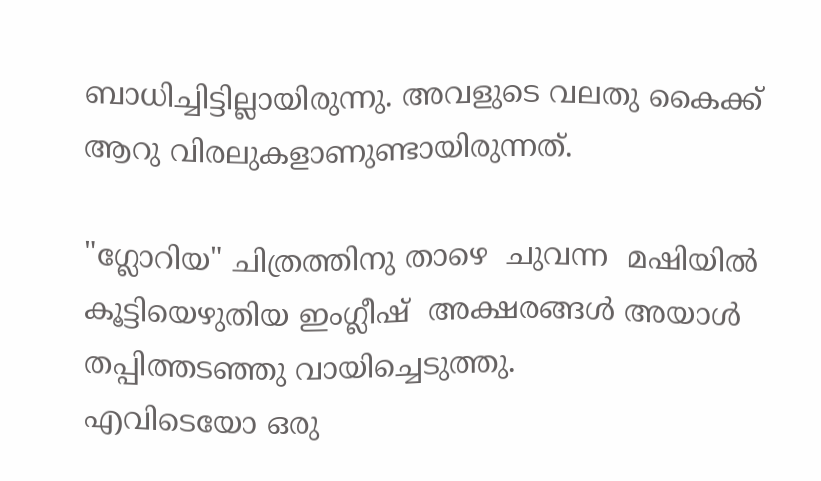ബാധിച്ചിട്ടില്ലായിരുന്നു. അവളുടെ വലതു കൈക്ക് ആറു വിരലുകളാണുണ്ടായിരുന്നത്.

"ഗ്ലോറിയ" ചിത്രത്തിനു താഴെ  ചുവന്ന  മഷിയിൽ  കൂട്ടിയെഴുതിയ ഇംഗ്ലീഷ്  അക്ഷരങ്ങൾ അയാള്‍  തപ്പിത്തടഞ്ഞു വായിച്ചെടുത്തു.
എവിടെയോ ഒരു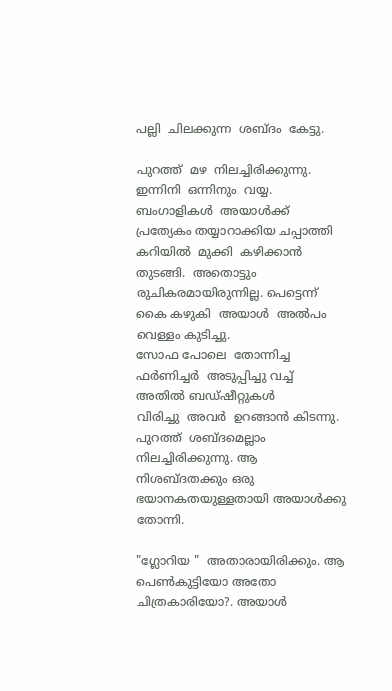പല്ലി  ചിലക്കുന്ന  ശബ്ദം  കേട്ടു.

പുറത്ത്  മഴ  നിലച്ചിരിക്കുന്നു. ഇന്നിനി  ഒന്നിനും  വയ്യ. ബംഗാളികൾ  അയാള്‍ക്ക്  പ്രത്യേകം തയ്യാറാക്കിയ ചപ്പാത്തി  കറിയില്‍  മുക്കി  കഴിക്കാന്‍  തുടങ്ങി.  അതൊട്ടും രുചികരമായിരുന്നില്ല. പെട്ടെന്ന്  കൈ കഴുകി  അയാള്‍  അൽപം  വെള്ളം കുടിച്ചു.
സോഫ പോലെ  തോന്നിച്ച ഫർണിച്ചർ  അടുപ്പിച്ചു വച്ച്  അതിൽ ബഡ്ഷീറ്റുകൾ
വിരിച്ചു  അവര്‍  ഉറങ്ങാന്‍ കിടന്നു. പുറത്ത്  ശബ്ദമെല്ലാം നിലച്ചിരിക്കുന്നു. ആ നിശബ്ദതക്കും ഒരു  ഭയാനകതയുള്ളതായി അയാള്‍ക്കു തോന്നി.

"ഗ്ലോറിയ "  അതാരായിരിക്കും. ആ പെൺകുട്ടിയോ അതോ ചിത്രകാരിയോ?. അയാൾ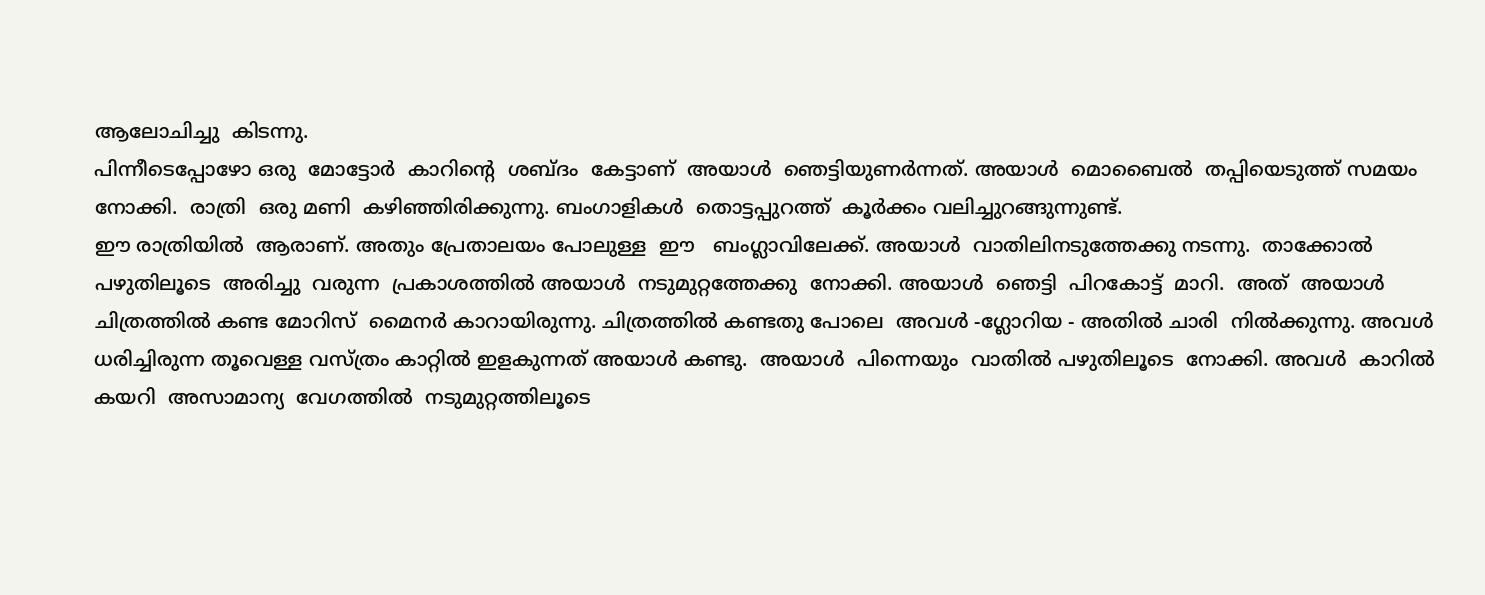ആലോചിച്ചു  കിടന്നു.
പിന്നീടെപ്പോഴോ ഒരു  മോട്ടോര്‍  കാറിന്റെ  ശബ്ദം  കേട്ടാണ്  അയാള്‍  ഞെട്ടിയുണർന്നത്. അയാള്‍  മൊബൈല്‍  തപ്പിയെടുത്ത് സമയം  നോക്കി.  രാത്രി  ഒരു മണി  കഴിഞ്ഞിരിക്കുന്നു. ബംഗാളികൾ  തൊട്ടപ്പുറത്ത്  കൂർക്കം വലിച്ചുറങ്ങുന്നുണ്ട്.
ഈ രാത്രിയിൽ  ആരാണ്. അതും പ്രേതാലയം പോലുള്ള  ഈ   ബംഗ്ലാവിലേക്ക്. അയാള്‍  വാതിലിനടുത്തേക്കു നടന്നു.  താക്കോല്‍ പഴുതിലൂടെ  അരിച്ചു  വരുന്ന  പ്രകാശത്തിൽ അയാള്‍  നടുമുറ്റത്തേക്കു  നോക്കി. അയാള്‍  ഞെട്ടി  പിറകോട്ട്  മാറി.  അത്  അയാള്‍  ചിത്രത്തിൽ കണ്ട മോറിസ്  മൈനര്‍ കാറായിരുന്നു. ചിത്രത്തിൽ കണ്ടതു പോലെ  അവള്‍ -ഗ്ലോറിയ - അതിൽ ചാരി  നിൽക്കുന്നു. അവൾ  ധരിച്ചിരുന്ന തൂവെള്ള വസ്ത്രം കാറ്റിൽ ഇളകുന്നത് അയാള്‍ കണ്ടു.  അയാള്‍  പിന്നെയും  വാതില്‍ പഴുതിലൂടെ  നോക്കി. അവള്‍  കാറിൽ കയറി  അസാമാന്യ  വേഗത്തില്‍  നടുമുറ്റത്തിലൂടെ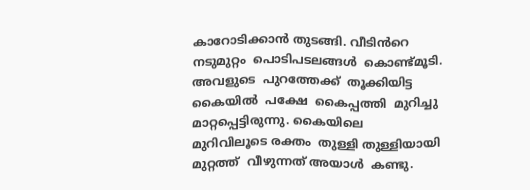കാറോടിക്കാൻ തുടങ്ങി. വീടിൻറെ  നടുമുറ്റം  പൊടിപടലങ്ങൾ  കൊണ്ട്മൂടി.  അവളുടെ  പുറത്തേക്ക്  തൂക്കിയിട്ട കൈയില്‍  പക്ഷേ  കൈപ്പത്തി  മുറിച്ചു  മാറ്റപ്പെട്ടിരുന്നു. കൈയിലെ  മുറിവിലൂടെ രക്തം  തുള്ളി തുള്ളിയായി  മുറ്റത്ത്  വീഴുന്നത് അയാള്‍  കണ്ടു.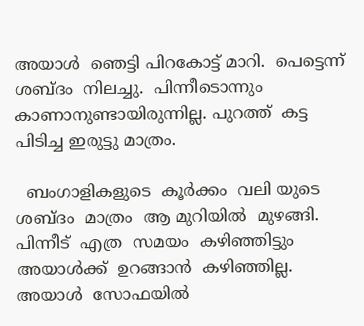അയാള്‍  ഞെട്ടി പിറകോട്ട് മാറി.  പെട്ടെന്ന്  ശബ്ദം  നിലച്ചു.  പിന്നീടൊന്നും
കാണാനുണ്ടായിരുന്നില്ല. പുറത്ത്  കട്ട  പിടിച്ച ഇരുട്ടു മാത്രം.

  ബംഗാളികളുടെ  കൂർക്കം  വലി യുടെ  ശബ്ദം  മാത്രം  ആ മുറിയില്‍  മുഴങ്ങി.
പിന്നീട്  എത്ര  സമയം  കഴിഞ്ഞിട്ടും   അയാള്‍ക്ക്  ഉറങ്ങാന്‍  കഴിഞ്ഞില്ല.  അയാള്‍  സോഫയിൽ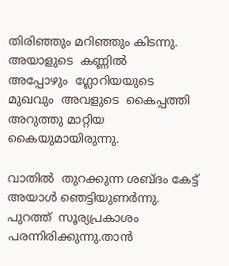തിരിഞ്ഞും മറിഞ്ഞും കിടന്നു.  അയാളുടെ  കണ്ണിൽ
അപ്പോഴും  ഗ്ലോറിയയുടെ മുഖവും  അവളുടെ  കൈപ്പത്തി  അറുത്തു മാറ്റിയ
കൈയുമായിരുന്നു.

വാതില്‍  തുറക്കുന്ന ശബ്ദം കേട്ട്  അയാള്‍ ഞെട്ടിയുണർന്നു. പുറത്ത്  സൂര്യപ്രകാശം പരന്നിരിക്കുന്നു.താൻ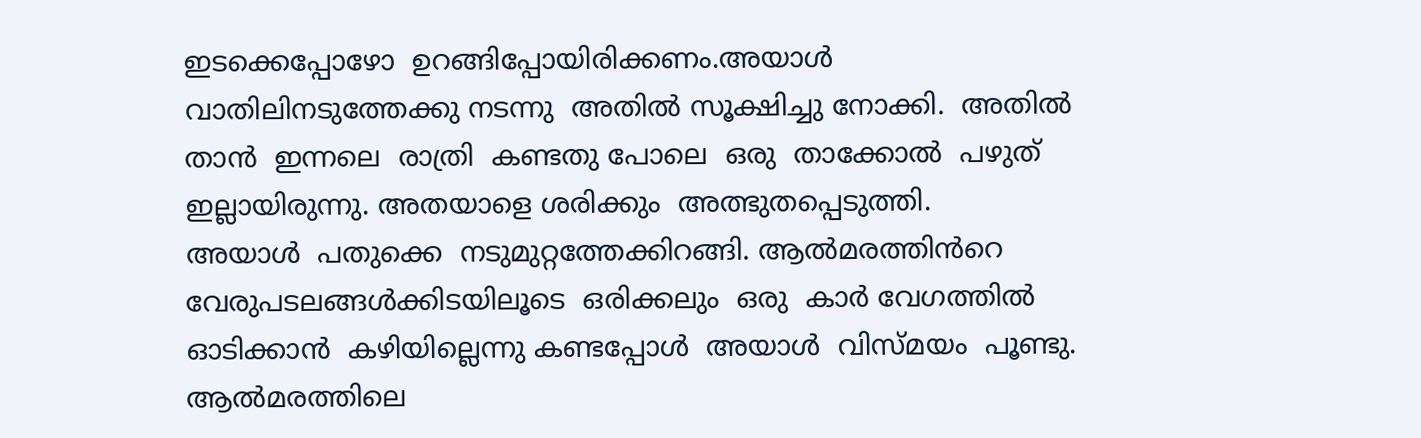ഇടക്കെപ്പോഴോ  ഉറങ്ങിപ്പോയിരിക്കണം.അയാള്‍  വാതിലിനടുത്തേക്കു നടന്നു  അതിൽ സൂക്ഷിച്ചു നോക്കി.  അതിൽ താന്‍  ഇന്നലെ  രാത്രി  കണ്ടതു പോലെ  ഒരു  താക്കോല്‍  പഴുത് ഇല്ലായിരുന്നു. അതയാളെ ശരിക്കും  അത്ഭുതപ്പെടുത്തി.
അയാള്‍  പതുക്കെ  നടുമുറ്റത്തേക്കിറങ്ങി. ആൽമരത്തിൻറെ  വേരുപടലങ്ങൾക്കിടയിലൂടെ  ഒരിക്കലും  ഒരു  കാർ വേഗത്തില്‍  ഓടിക്കാന്‍  കഴിയില്ലെന്നു കണ്ടപ്പോൾ  അയാള്‍  വിസ്മയം  പൂണ്ടു. ആൽമരത്തിലെ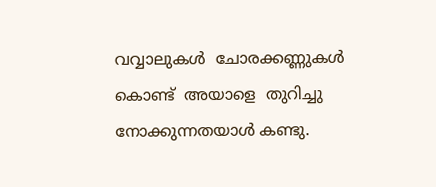വവ്വാലുകൾ  ചോരക്കണ്ണുകൾ കൊണ്ട്  അയാളെ  തുറിച്ചു നോക്കുന്നതയാൾ കണ്ടു.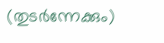(തുടർന്നേക്കും)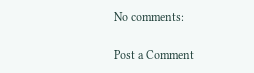No comments:

Post a Comment